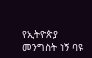የኢትዮጵያ መንግስት ነኝ ባዩ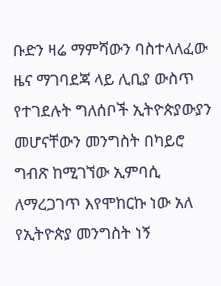ቡድን ዛሬ ማምሻውን ባስተላለፈው ዜና ማገባደጃ ላይ ሊቢያ ውስጥ የተገደሉት ግለሰቦች ኢትዮጵያውያን መሆናቸውን መንግስት በካይሮ ግብጽ ከሚገኘው ኢምባሲ ለማረጋገጥ እየሞከርኩ ነው አለ
የኢትዮጵያ መንግስት ነኝ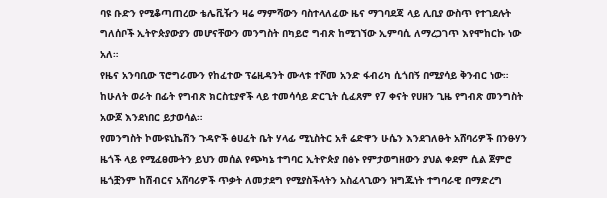ባዩ ቡድን የሚቆጣጠረው ቴሌቪዥን ዛሬ ማምሻውን ባስተላለፈው ዜና ማገባደጃ ላይ ሊቢያ ውስጥ የተገደሉት ግለሰቦች ኢትዮጵያውያን መሆናቸውን መንግስት በካይሮ ግብጽ ከሚገኘው ኢምባሲ ለማረጋገጥ እየሞከርኩ ነው አለ።
የዜና አንባቢው ፕሮግራሙን የከፈተው ፕሬዚዳንት ሙላቱ ተሾመ አንድ ፋብሪካ ሲጎበኝ በሚያሳይ ቅንብር ነው። ከሁለት ወራት በፊት የግብጽ ክርስቲያኖች ላይ ተመሳሳይ ድርጊት ሲፈጸም የ7 ቀናት የሀዘን ጊዜ የግብጽ መንግስት አውጆ እንደነበር ይታወሳል።
የመንግስት ኮሙዩኒኬሽን ጉዳዮች ፅሀፈት ቤት ሃላፊ ሚኒስትር አቶ ሬድዋን ሁሴን እንደገለፁት አሸባሪዎች በንፁሃን ዜጎች ላይ የሚፈፀሙትን ይህን መሰል የጭካኔ ተግባር ኢትዮጵያ በፅኑ የምታወግዘውን ያህል ቀደም ሲል ጀምሮ ዜጎቿንም ከሽብርና አሸባሪዎች ጥቃት ለመታደግ የሚያስችላትን አስፈላጊውን ዝግጁነት ተግባራዊ በማድረግ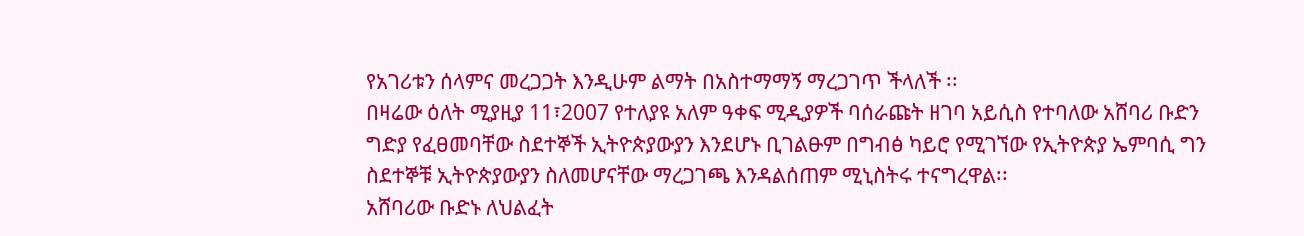የአገሪቱን ሰላምና መረጋጋት እንዲሁም ልማት በአስተማማኝ ማረጋገጥ ችላለች ፡፡
በዛሬው ዕለት ሚያዚያ 11፣2007 የተለያዩ አለም ዓቀፍ ሚዲያዎች ባሰራጩት ዘገባ አይሲስ የተባለው አሸባሪ ቡድን ግድያ የፈፀመባቸው ስደተኞች ኢትዮጵያውያን እንደሆኑ ቢገልፁም በግብፅ ካይሮ የሚገኘው የኢትዮጵያ ኤምባሲ ግን ስደተኞቹ ኢትዮጵያውያን ስለመሆናቸው ማረጋገጫ እንዳልሰጠም ሚኒስትሩ ተናግረዋል፡፡
አሸባሪው ቡድኑ ለህልፈት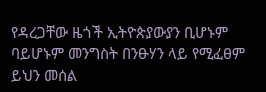የዳረጋቸው ዜጎች ኢትዮጵያውያን ቢሆኑም ባይሆኑም መንግስት በንፁሃን ላይ የሚፈፀም ይህን መሰል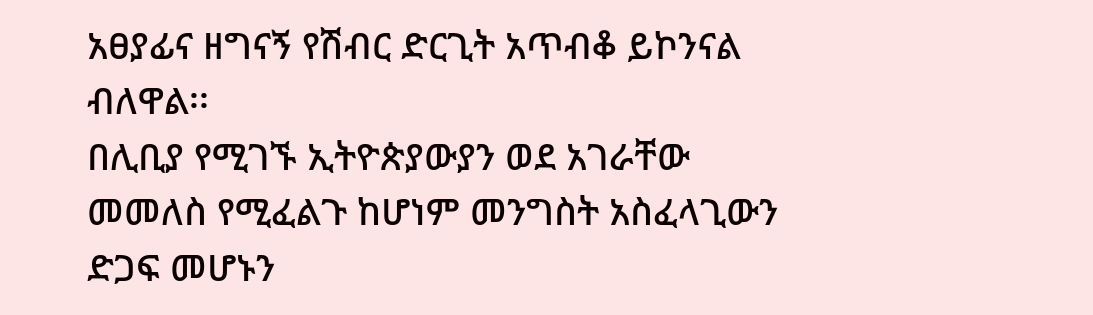አፀያፊና ዘግናኝ የሽብር ድርጊት አጥብቆ ይኮንናል ብለዋል፡፡
በሊቢያ የሚገኙ ኢትዮጵያውያን ወደ አገራቸው መመለስ የሚፈልጉ ከሆነም መንግስት አስፈላጊውን ድጋፍ መሆኑን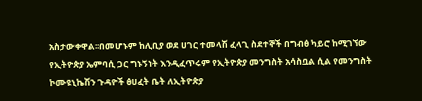አስታውቀዋል፡፡በመሆኑም ከሊቢያ ወደ ሀገር ተመላሽ ፈላጊ ስደተኞች በግብፅ ካይሮ ከሚገኘው የኢትዮጵያ ኤምባሲ ጋር ግኑኝነት እንዲፈጥሩም የኢትዮጵያ መንግስት አሳስቧል ሲል የመንግስት ኮሙዩኒኬሽን ጉዳዮች ፅሀፈት ቤት ለኢትዮጵያ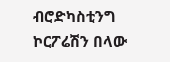ብሮድካስቲንግ ኮርፖሬሽን በላው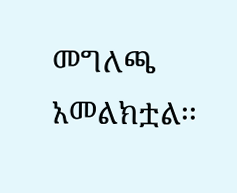መግለጫ አመልክቷል፡፡